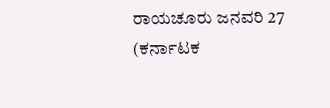ರಾಯಚೂರು ಜನವರಿ 27 (ಕರ್ನಾಟಕ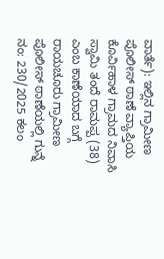ವಾರ್ತೆ): ಇಲ್ಲಿನ ಗ್ರಾಮೀಣ ಪೊಲೀಸ್ ಠಾಣೆ ವ್ಯಾಪ್ತಿಯ ಕೊರ್ವಿಹಾಳ ಗ್ರಾಮದ ನಿವಾಸಿ ಸ್ವಾಮಿ ತಂದೆ ರಾಮಪ್ಪ (38) ಎಂಬ ಕಾಣೆಯಾದ ಬಗ್ಗೆ ರಾಯಚೂರು ಗ್ರಾಮೀಣ ಪೊಲೀಸ್ ಠಾಣೆಯಲ್ಲಿ ಗುನ್ನೆ ನಂ: 230/2025 ಕಲಂ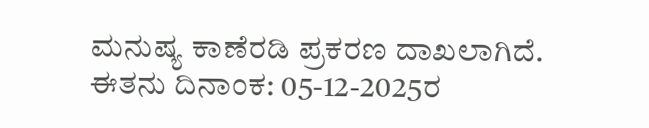ಮನುಷ್ಯ ಕಾಣೆರಡಿ ಪ್ರಕರಣ ದಾಖಲಾಗಿದೆ.
ಈತನು ದಿನಾಂಕ: 05-12-2025ರ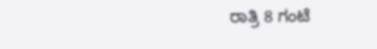ರಾತ್ರಿ 8 ಗಂಟೆ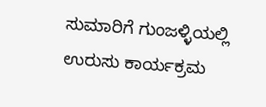ಸುಮಾರಿಗೆ ಗುಂಜಳ್ಳಿಯಲ್ಲಿ ಉರುಸು ಕಾರ್ಯಕ್ರಮ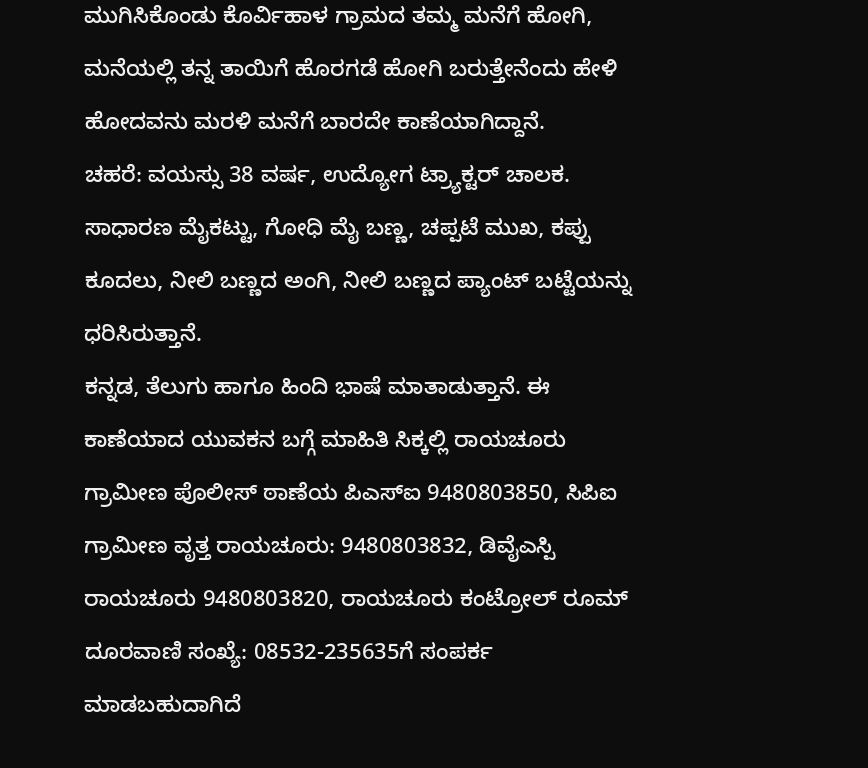ಮುಗಿಸಿಕೊಂಡು ಕೊರ್ವಿಹಾಳ ಗ್ರಾಮದ ತಮ್ಮ ಮನೆಗೆ ಹೋಗಿ, ಮನೆಯಲ್ಲಿ ತನ್ನ ತಾಯಿಗೆ ಹೊರಗಡೆ ಹೋಗಿ ಬರುತ್ತೇನೆಂದು ಹೇಳಿ ಹೋದವನು ಮರಳಿ ಮನೆಗೆ ಬಾರದೇ ಕಾಣೆಯಾಗಿದ್ದಾನೆ.
ಚಹರೆ: ವಯಸ್ಸು 38 ವರ್ಷ, ಉದ್ಯೋಗ ಟ್ರ್ಯಾಕ್ಟರ್ ಚಾಲಕ. ಸಾಧಾರಣ ಮೈಕಟ್ಟು, ಗೋಧಿ ಮೈ ಬಣ್ಣ, ಚಪ್ಪಟೆ ಮುಖ, ಕಪ್ಪು ಕೂದಲು, ನೀಲಿ ಬಣ್ಣದ ಅಂಗಿ, ನೀಲಿ ಬಣ್ಣದ ಪ್ಯಾಂಟ್ ಬಟ್ಟೆಯನ್ನು ಧರಿಸಿರುತ್ತಾನೆ.
ಕನ್ನಡ, ತೆಲುಗು ಹಾಗೂ ಹಿಂದಿ ಭಾಷೆ ಮಾತಾಡುತ್ತಾನೆ. ಈ ಕಾಣೆಯಾದ ಯುವಕನ ಬಗ್ಗೆ ಮಾಹಿತಿ ಸಿಕ್ಕಲ್ಲಿ ರಾಯಚೂರು ಗ್ರಾಮೀಣ ಪೊಲೀಸ್ ಠಾಣೆಯ ಪಿಎಸ್ಐ 9480803850, ಸಿಪಿಐ ಗ್ರಾಮೀಣ ವೃತ್ತ ರಾಯಚೂರು: 9480803832, ಡಿವೈಎಸ್ಪಿ ರಾಯಚೂರು 9480803820, ರಾಯಚೂರು ಕಂಟ್ರೋಲ್ ರೂಮ್ ದೂರವಾಣಿ ಸಂಖ್ಯೆ: 08532-235635ಗೆ ಸಂಪರ್ಕ ಮಾಡಬಹುದಾಗಿದೆ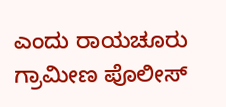ಎಂದು ರಾಯಚೂರು ಗ್ರಾಮೀಣ ಪೊಲೀಸ್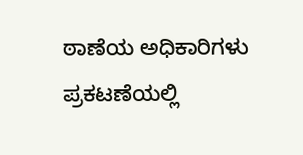ಠಾಣೆಯ ಅಧಿಕಾರಿಗಳು ಪ್ರಕಟಣೆಯಲ್ಲಿ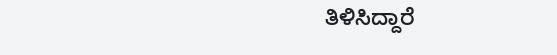ತಿಳಿಸಿದ್ದಾರೆ